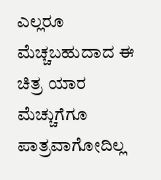ಎಲ್ಲರೂ ಮೆಚ್ಚಬಹುದಾದ ಈ ಚಿತ್ರ ಯಾರ ಮೆಚ್ಚುಗೆಗೂ ಪಾತ್ರವಾಗೋದಿಲ್ಲ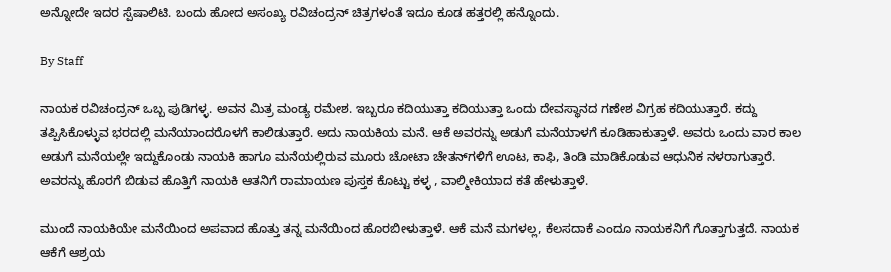ಅನ್ನೋದೇ ಇದರ ಸ್ಪೆಷಾಲಿಟಿ. ಬಂದು ಹೋದ ಅಸಂಖ್ಯ ರವಿಚಂದ್ರನ್‌ ಚಿತ್ರಗಳಂತೆ ಇದೂ ಕೂಡ ಹತ್ತರಲ್ಲಿ ಹನ್ನೊಂದು.

By Staff

ನಾಯಕ ರವಿಚಂದ್ರನ್‌ ಒಬ್ಬ ಪುಡಿಗಳ್ಳ. ಅವನ ಮಿತ್ರ ಮಂಡ್ಯ ರಮೇಶ. ಇಬ್ಬರೂ ಕದಿಯುತ್ತಾ ಕದಿಯುತ್ತಾ ಒಂದು ದೇವಸ್ಥಾನದ ಗಣೇಶ ವಿಗ್ರಹ ಕದಿಯುತ್ತಾರೆ. ಕದ್ದು ತಪ್ಪಿಸಿಕೊಳ್ಳುವ ಭರದಲ್ಲಿ ಮನೆಯಾಂದರೊಳಗೆ ಕಾಲಿಡುತ್ತಾರೆ. ಅದು ನಾಯಕಿಯ ಮನೆ. ಆಕೆ ಅವರನ್ನು ಅಡುಗೆ ಮನೆಯಾಳಗೆ ಕೂಡಿಹಾಕುತ್ತಾಳೆ. ಅವರು ಒಂದು ವಾರ ಕಾಲ ಅಡುಗೆ ಮನೆಯಲ್ಲೇ ಇದ್ದುಕೊಂಡು ನಾಯಕಿ ಹಾಗೂ ಮನೆಯಲ್ಲಿರುವ ಮೂರು ಚೋಟಾ ಚೇತನ್‌ಗಳಿಗೆ ಊಟ, ಕಾಫಿ, ತಿಂಡಿ ಮಾಡಿಕೊಡುವ ಆಧುನಿಕ ನಳರಾಗುತ್ತಾರೆ. ಅವರನ್ನು ಹೊರಗೆ ಬಿಡುವ ಹೊತ್ತಿಗೆ ನಾಯಕಿ ಆತನಿಗೆ ರಾಮಾಯಣ ಪುಸ್ತಕ ಕೊಟ್ಟು ಕಳ್ಳ , ವಾಲ್ಮೀಕಿಯಾದ ಕತೆ ಹೇಳುತ್ತಾಳೆ.

ಮುಂದೆ ನಾಯಕಿಯೇ ಮನೆಯಿಂದ ಅಪವಾದ ಹೊತ್ತು ತನ್ನ ಮನೆಯಿಂದ ಹೊರಬೀಳುತ್ತಾಳೆ. ಆಕೆ ಮನೆ ಮಗಳಲ್ಲ, ಕೆಲಸದಾಕೆ ಎಂದೂ ನಾಯಕನಿಗೆ ಗೊತ್ತಾಗುತ್ತದೆ. ನಾಯಕ ಆಕೆಗೆ ಆಶ್ರಯ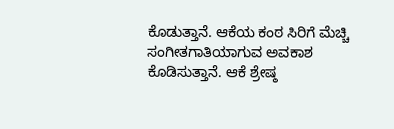ಕೊಡುತ್ತಾನೆ. ಆಕೆಯ ಕಂಠ ಸಿರಿಗೆ ಮೆಚ್ಚಿ ಸಂಗೀತಗಾತಿಯಾಗುವ ಅವಕಾಶ ಕೊಡಿಸುತ್ತಾನೆ. ಆಕೆ ಶ್ರೇಷ್ಠ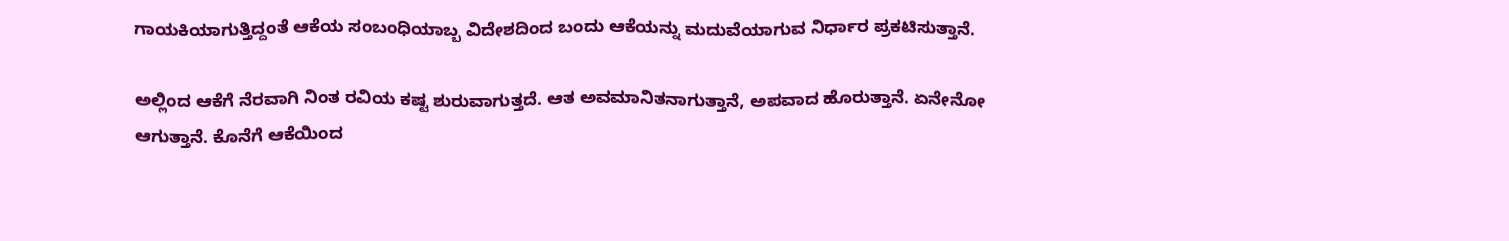ಗಾಯಕಿಯಾಗುತ್ತಿದ್ದಂತೆ ಆಕೆಯ ಸಂಬಂಧಿಯಾಬ್ಬ ವಿದೇಶದಿಂದ ಬಂದು ಆಕೆಯನ್ನು ಮದುವೆಯಾಗುವ ನಿರ್ಧಾರ ಪ್ರಕಟಿಸುತ್ತಾನೆ.

ಅಲ್ಲಿಂದ ಆಕೆಗೆ ನೆರವಾಗಿ ನಿಂತ ರವಿಯ ಕಷ್ಟ ಶುರುವಾಗುತ್ತದೆ. ಆತ ಅವಮಾನಿತನಾಗುತ್ತಾನೆ, ಅಪವಾದ ಹೊರುತ್ತಾನೆ. ಏನೇನೋ ಆಗುತ್ತಾನೆ. ಕೊನೆಗೆ ಆಕೆಯಿಂದ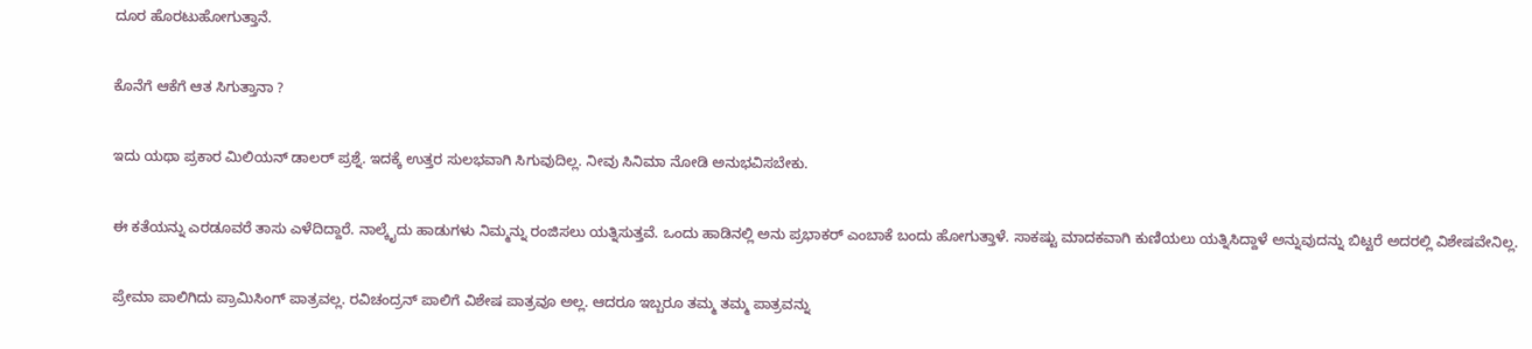ದೂರ ಹೊರಟುಹೋಗುತ್ತಾನೆ.

ಕೊನೆಗೆ ಆಕೆಗೆ ಆತ ಸಿಗುತ್ತಾನಾ ?

ಇದು ಯಥಾ ಪ್ರಕಾರ ಮಿಲಿಯನ್‌ ಡಾಲರ್‌ ಪ್ರಶ್ನೆ. ಇದಕ್ಕೆ ಉತ್ತರ ಸುಲಭವಾಗಿ ಸಿಗುವುದಿಲ್ಲ. ನೀವು ಸಿನಿಮಾ ನೋಡಿ ಅನುಭವಿಸಬೇಕು.

ಈ ಕತೆಯನ್ನು ಎರಡೂವರೆ ತಾಸು ಎಳೆದಿದ್ದಾರೆ. ನಾಲ್ಕೈದು ಹಾಡುಗಳು ನಿಮ್ಮನ್ನು ರಂಜಿಸಲು ಯತ್ನಿಸುತ್ತವೆ. ಒಂದು ಹಾಡಿನಲ್ಲಿ ಅನು ಪ್ರಭಾಕರ್‌ ಎಂಬಾಕೆ ಬಂದು ಹೋಗುತ್ತಾಳೆ. ಸಾಕಷ್ಟು ಮಾದಕವಾಗಿ ಕುಣಿಯಲು ಯತ್ನಿಸಿದ್ದಾಳೆ ಅನ್ನುವುದನ್ನು ಬಿಟ್ಟರೆ ಅದರಲ್ಲಿ ವಿಶೇಷವೇನಿಲ್ಲ.

ಪ್ರೇಮಾ ಪಾಲಿಗಿದು ಪ್ರಾಮಿಸಿಂಗ್‌ ಪಾತ್ರವಲ್ಲ. ರವಿಚಂದ್ರನ್‌ ಪಾಲಿಗೆ ವಿಶೇಷ ಪಾತ್ರವೂ ಅಲ್ಲ. ಆದರೂ ಇಬ್ಬರೂ ತಮ್ಮ ತಮ್ಮ ಪಾತ್ರವನ್ನು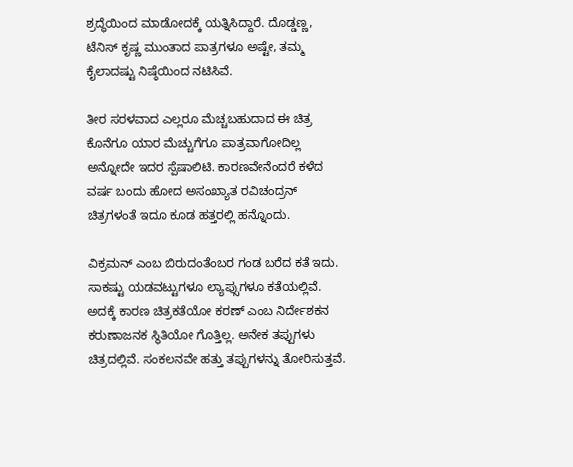ಶ್ರದ್ಧೆಯಿಂದ ಮಾಡೋದಕ್ಕೆ ಯತ್ನಿಸಿದ್ದಾರೆ. ದೊಡ್ಡಣ್ಣ, ಟೆನಿಸ್‌ ಕೃಷ್ಣ ಮುಂತಾದ ಪಾತ್ರಗಳೂ ಅಷ್ಟೇ, ತಮ್ಮ ಕೈಲಾದಷ್ಟು ನಿಷ್ಠೆಯಿಂದ ನಟಿಸಿವೆ.

ತೀರ ಸರಳವಾದ ಎಲ್ಲರೂ ಮೆಚ್ಚಬಹುದಾದ ಈ ಚಿತ್ರ ಕೊನೆಗೂ ಯಾರ ಮೆಚ್ಚುಗೆಗೂ ಪಾತ್ರವಾಗೋದಿಲ್ಲ ಅನ್ನೋದೇ ಇದರ ಸ್ಪೆಷಾಲಿಟಿ. ಕಾರಣವೇನೆಂದರೆ ಕಳೆದ ವರ್ಷ ಬಂದು ಹೋದ ಅಸಂಖ್ಯಾತ ರವಿಚಂದ್ರನ್‌ ಚಿತ್ರಗಳಂತೆ ಇದೂ ಕೂಡ ಹತ್ತರಲ್ಲಿ ಹನ್ನೊಂದು.

ವಿಕ್ರಮನ್‌ ಎಂಬ ಬಿರುದಂತೆಂಬರ ಗಂಡ ಬರೆದ ಕತೆ ಇದು. ಸಾಕಷ್ಟು ಯಡವಟ್ಟುಗಳೂ ಲ್ಯಾಪ್ಸುಗಳೂ ಕತೆಯಲ್ಲಿವೆ. ಅದಕ್ಕೆ ಕಾರಣ ಚಿತ್ರಕತೆಯೋ ಕರಣ್‌ ಎಂಬ ನಿರ್ದೇಶಕನ ಕರುಣಾಜನಕ ಸ್ಥಿತಿಯೋ ಗೊತ್ತಿಲ್ಲ. ಅನೇಕ ತಪ್ಪುಗಳು ಚಿತ್ರದಲ್ಲಿವೆ. ಸಂಕಲನವೇ ಹತ್ತು ತಪ್ಪುಗಳನ್ನು ತೋರಿಸುತ್ತವೆ.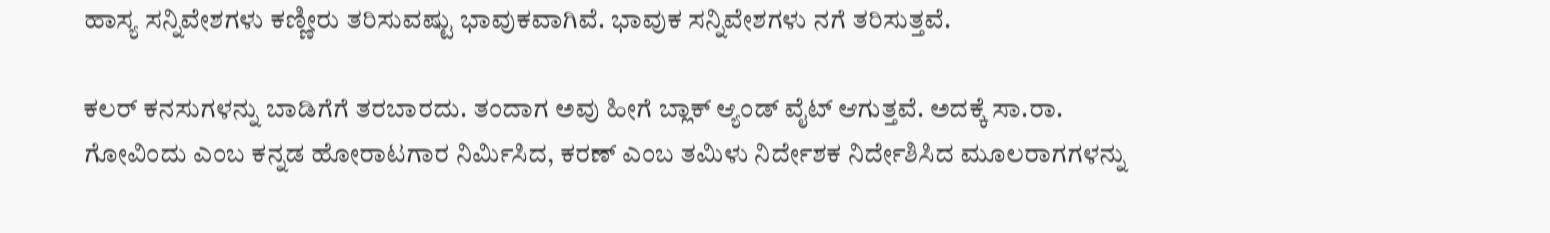ಹಾಸ್ಯ ಸನ್ನಿವೇಶಗಳು ಕಣ್ಣೀರು ತರಿಸುವಷ್ಟು ಭಾವುಕವಾಗಿವೆ. ಭಾವುಕ ಸನ್ನಿವೇಶಗಳು ನಗೆ ತರಿಸುತ್ತವೆ.

ಕಲರ್‌ ಕನಸುಗಳನ್ನು ಬಾಡಿಗೆಗೆ ತರಬಾರದು. ತಂದಾಗ ಅವು ಹೀಗೆ ಬ್ಲಾಕ್‌ ಆ್ಯಂಡ್‌ ವೈಟ್‌ ಆಗುತ್ತವೆ. ಅದಕ್ಕೆ ಸಾ.ರಾ. ಗೋವಿಂದು ಎಂಬ ಕನ್ನಡ ಹೋರಾಟಗಾರ ನಿರ್ಮಿಸಿದ, ಕರಣ್‌ ಎಂಬ ತಮಿಳು ನಿರ್ದೇಶಕ ನಿರ್ದೇಶಿಸಿದ ಮೂಲರಾಗಗಳನ್ನು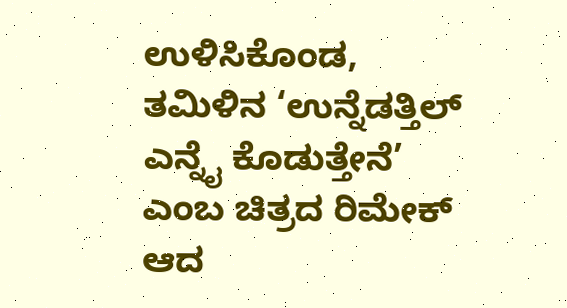ಉಳಿಸಿಕೊಂಡ, ತಮಿಳಿನ ‘ಉನ್ನೆಡತ್ತಿಲ್‌ ಎನ್ನೈ ಕೊಡುತ್ತೇನೆ’ ಎಂಬ ಚಿತ್ರದ ರಿಮೇಕ್‌ ಆದ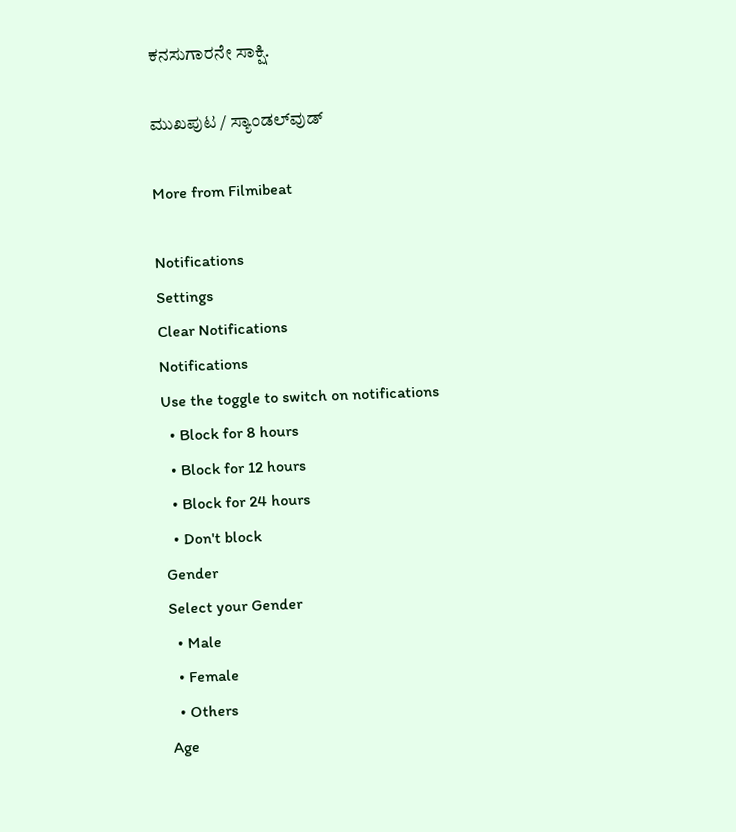ಕನಸುಗಾರನೇ ಸಾಕ್ಷಿ.

ಮುಖಪುಟ / ಸ್ಯಾಂಡಲ್‌ವುಡ್‌

More from Filmibeat

Notifications
Settings
Clear Notifications
Notifications
Use the toggle to switch on notifications
  • Block for 8 hours
  • Block for 12 hours
  • Block for 24 hours
  • Don't block
Gender
Select your Gender
  • Male
  • Female
  • Others
Age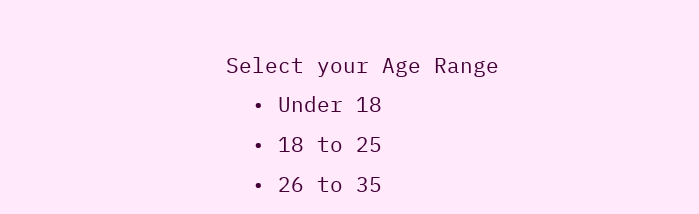Select your Age Range
  • Under 18
  • 18 to 25
  • 26 to 35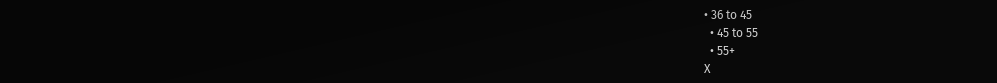• 36 to 45
  • 45 to 55
  • 55+
X